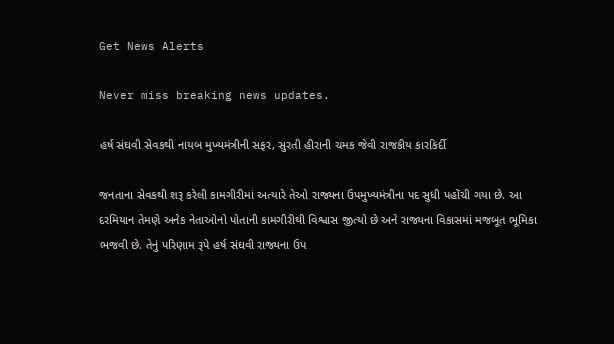Get News Alerts

Never miss breaking news updates.

હર્ષ સંઘવી સેવકથી નાયબ મુખ્યમંત્રીની સફર, સુરતી હીરાની ચમક જેવી રાજકીય કારકિર્દી

જનતાના સેવકથી શરૂ કરેલી કામગીરીમાં અત્યારે તેઓ રાજ્યના ઉપમુખ્યમંત્રીના પદ સુધી પહોંચી ગયા છે. આ દરમિયાન તેમણે અનેક નેતાઓનો પોતાની કામગીરીથી વિશ્વાસ જીત્યો છે અને રાજ્યના વિકાસમાં મજબૂત ભૂમિકા ભજવી છે. તેનું પરિણામ રૂપે હર્ષ સંઘવી રાજ્યના ઉપ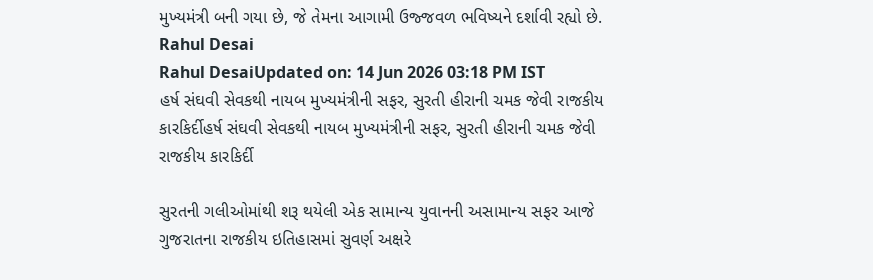મુખ્યમંત્રી બની ગયા છે, જે તેમના આગામી ઉજ્જવળ ભવિષ્યને દર્શાવી રહ્યો છે.
Rahul Desai
Rahul DesaiUpdated on: 14 Jun 2026 03:18 PM IST
હર્ષ સંઘવી સેવકથી નાયબ મુખ્યમંત્રીની સફર, સુરતી હીરાની ચમક જેવી રાજકીય કારકિર્દીહર્ષ સંઘવી સેવકથી નાયબ મુખ્યમંત્રીની સફર, સુરતી હીરાની ચમક જેવી રાજકીય કારકિર્દી

સુરતની ગલીઓમાંથી શરૂ થયેલી એક સામાન્ય યુવાનની અસામાન્ય સફર આજે ગુજરાતના રાજકીય ઇતિહાસમાં સુવર્ણ અક્ષરે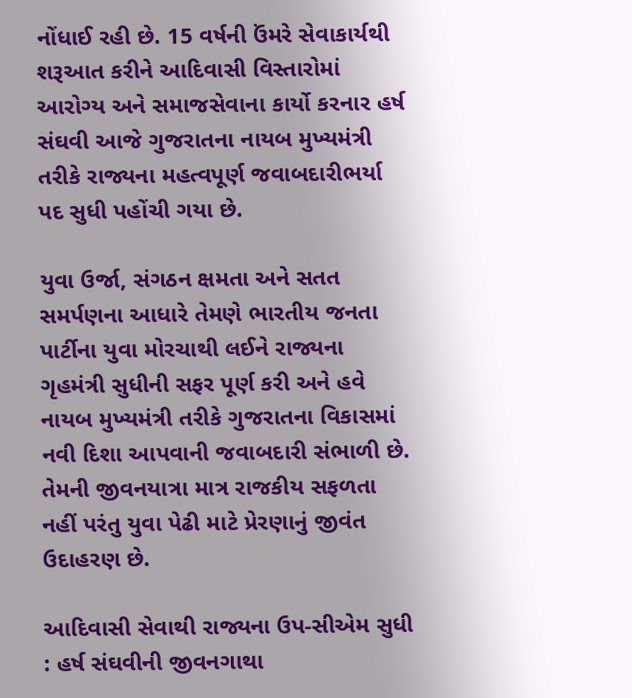નોંધાઈ રહી છે. 15 વર્ષની ઉંમરે સેવાકાર્યથી શરૂઆત કરીને આદિવાસી વિસ્તારોમાં આરોગ્ય અને સમાજસેવાના કાર્યો કરનાર હર્ષ સંઘવી આજે ગુજરાતના નાયબ મુખ્યમંત્રી તરીકે રાજ્યના મહત્વપૂર્ણ જવાબદારીભર્યા પદ સુધી પહોંચી ગયા છે.

યુવા ઉર્જા, સંગઠન ક્ષમતા અને સતત સમર્પણના આધારે તેમણે ભારતીય જનતા પાર્ટીના યુવા મોરચાથી લઈને રાજ્યના ગૃહમંત્રી સુધીની સફર પૂર્ણ કરી અને હવે નાયબ મુખ્યમંત્રી તરીકે ગુજરાતના વિકાસમાં નવી દિશા આપવાની જવાબદારી સંભાળી છે. તેમની જીવનયાત્રા માત્ર રાજકીય સફળતા નહીં પરંતુ યુવા પેઢી માટે પ્રેરણાનું જીવંત ઉદાહરણ છે.

આદિવાસી સેવાથી રાજ્યના ઉપ-સીએમ સુધી : હર્ષ સંઘવીની જીવનગાથા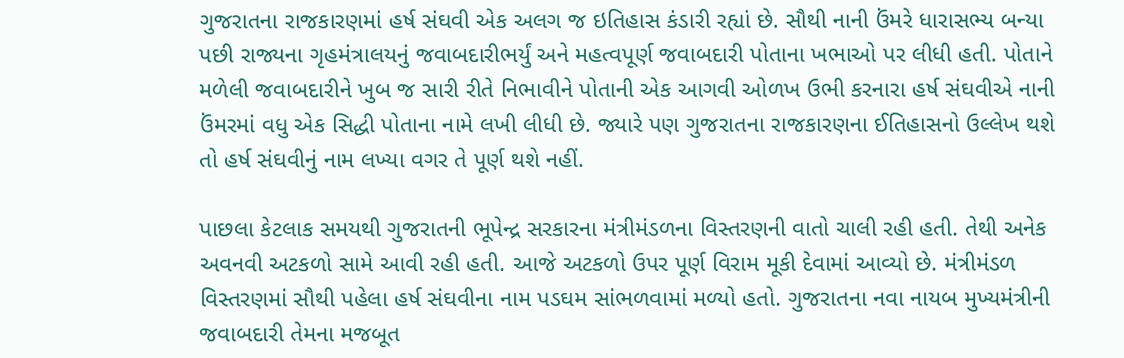ગુજરાતના રાજકારણમાં હર્ષ સંઘવી એક અલગ જ ઇતિહાસ કંડારી રહ્યાં છે. સૌથી નાની ઉંમરે ધારાસભ્ય બન્યા પછી રાજ્યના ગૃહમંત્રાલયનું જવાબદારીભર્યું અને મહત્વપૂર્ણ જવાબદારી પોતાના ખભાઓ પર લીધી હતી. પોતાને મળેલી જવાબદારીને ખુબ જ સારી રીતે નિભાવીને પોતાની એક આગવી ઓળખ ઉભી કરનારા હર્ષ સંઘવીએ નાની ઉંમરમાં વધુ એક સિદ્ધી પોતાના નામે લખી લીધી છે. જ્યારે પણ ગુજરાતના રાજકારણના ઈતિહાસનો ઉલ્લેખ થશે તો હર્ષ સંઘવીનું નામ લખ્યા વગર તે પૂર્ણ થશે નહીં.

પાછલા કેટલાક સમયથી ગુજરાતની ભૂપેન્દ્ર સરકારના મંત્રીમંડળના વિસ્તરણની વાતો ચાલી રહી હતી. તેથી અનેક અવનવી અટકળો સામે આવી રહી હતી. આજે અટકળો ઉપર પૂર્ણ વિરામ મૂકી દેવામાં આવ્યો છે. મંત્રીમંડળ વિસ્તરણમાં સૌથી પહેલા હર્ષ સંઘવીના નામ પડઘમ સાંભળવામાં મળ્યો હતો. ગુજરાતના નવા નાયબ મુખ્યમંત્રીની જવાબદારી તેમના મજબૂત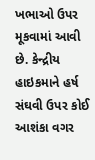ખભાઓ ઉપર મૂકવામાં આવી છે. કેન્દ્રીય હાઇકમાને હર્ષ સંઘવી ઉપર કોઈ આશંકા વગર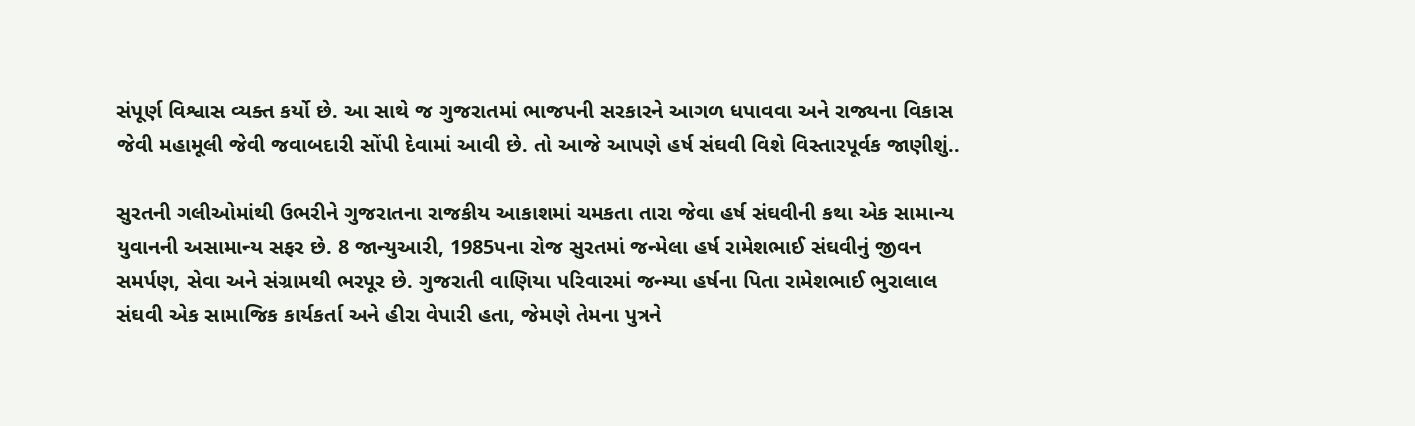સંપૂર્ણ વિશ્વાસ વ્યક્ત કર્યો છે. આ સાથે જ ગુજરાતમાં ભાજપની સરકારને આગળ ધપાવવા અને રાજ્યના વિકાસ જેવી મહામૂલી જેવી જવાબદારી સોંપી દેવામાં આવી છે. તો આજે આપણે હર્ષ સંઘવી વિશે વિસ્તારપૂર્વક જાણીશું..

સુરતની ગલીઓમાંથી ઉભરીને ગુજરાતના રાજકીય આકાશમાં ચમકતા તારા જેવા હર્ષ સંઘવીની કથા એક સામાન્ય યુવાનની અસામાન્ય સફર છે. 8 જાન્યુઆરી, 1985૫ના રોજ સુરતમાં જન્મેલા હર્ષ રામેશભાઈ સંઘવીનું જીવન સમર્પણ, સેવા અને સંગ્રામથી ભરપૂર છે. ગુજરાતી વાણિયા પરિવારમાં જન્મ્યા હર્ષના પિતા રામેશભાઈ ભુરાલાલ સંઘવી એક સામાજિક કાર્યકર્તા અને હીરા વેપારી હતા, જેમણે તેમના પુત્રને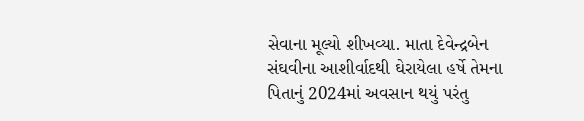સેવાના મૂલ્યો શીખવ્યા. માતા દેવેન્દ્રબેન સંઘવીના આશીર્વાદથી ઘેરાયેલા હર્ષે તેમના પિતાનું 2024માં અવસાન થયું પરંતુ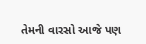તેમની વારસો આજે પણ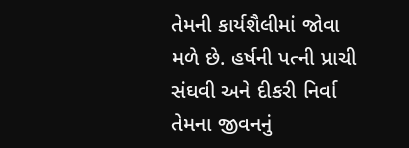તેમની કાર્યશૈલીમાં જોવા મળે છે. હર્ષની પત્ની પ્રાચી સંઘવી અને દીકરી નિર્વા તેમના જીવનનું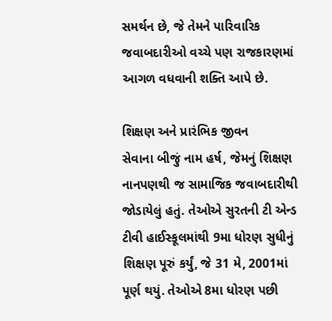સમર્થન છે, જે તેમને પારિવારિક જવાબદારીઓ વચ્ચે પણ રાજકારણમાં આગળ વધવાની શક્તિ આપે છે.

શિક્ષણ અને પ્રારંભિક જીવન
સેવાના બીજું નામ હર્ષ, જેમનું શિક્ષણ નાનપણથી જ સામાજિક જવાબદારીથી જોડાયેલું હતું. તેઓએ સુરતની ટી એન્ડ ટીવી હાઈસ્કૂલમાંથી 9મા ધોરણ સુધીનું શિક્ષણ પૂરું કર્યું, જે 31 મે, 2001માં પૂર્ણ થયું. તેઓએ 8મા ધોરણ પછી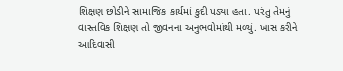શિક્ષણ છોડીને સામાજિક કાર્યમાં કુદી પડ્યા હતા. પરંતુ તેમનું વાસ્તવિક શિક્ષણ તો જીવનના અનુભવોમાંથી મળ્યું. ખાસ કરીને આદિવાસી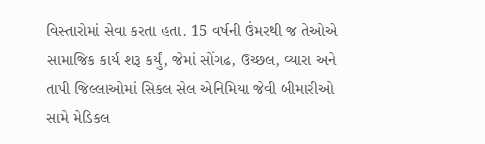વિસ્તારોમાં સેવા કરતા હતા. 15 વર્ષની ઉંમરથી જ તેઓએ સામાજિક કાર્ય શરૂ કર્યું, જેમાં સોંગઢ, ઉચ્છલ, વ્યારા અને તાપી જિલ્લાઓમાં સિકલ સેલ એનિમિયા જેવી બીમારીઓ સામે મેડિકલ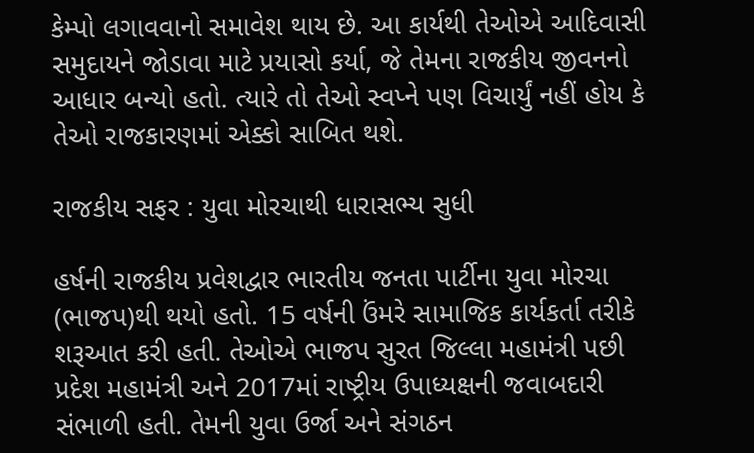કેમ્પો લગાવવાનો સમાવેશ થાય છે. આ કાર્યથી તેઓએ આદિવાસી સમુદાયને જોડાવા માટે પ્રયાસો કર્યા, જે તેમના રાજકીય જીવનનો આધાર બન્યો હતો. ત્યારે તો તેઓ સ્વપ્ને પણ વિચાર્યું નહીં હોય કે તેઓ રાજકારણમાં એક્કો સાબિત થશે.

રાજકીય સફર : યુવા મોરચાથી ધારાસભ્ય સુધી

હર્ષની રાજકીય પ્રવેશદ્વાર ભારતીય જનતા પાર્ટીના યુવા મોરચા (ભાજપ)થી થયો હતો. 15 વર્ષની ઉંમરે સામાજિક કાર્યકર્તા તરીકે શરૂઆત કરી હતી. તેઓએ ભાજપ સુરત જિલ્લા મહામંત્રી પછી પ્રદેશ મહામંત્રી અને 2017માં રાષ્ટ્રીય ઉપાધ્યક્ષની જવાબદારી સંભાળી હતી. તેમની યુવા ઉર્જા અને સંગઠન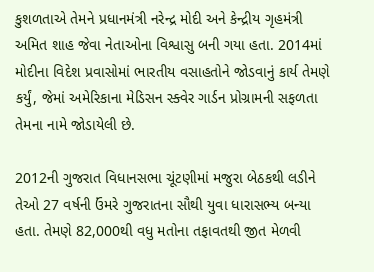કુશળતાએ તેમને પ્રધાનમંત્રી નરેન્દ્ર મોદી અને કેન્દ્રીય ગૃહમંત્રી અમિત શાહ જેવા નેતાઓના વિશ્વાસુ બની ગયા હતા. 2014માં મોદીના વિદેશ પ્રવાસોમાં ભારતીય વસાહતોને જોડવાનું કાર્ય તેમણે કર્યું, જેમાં અમેરિકાના મેડિસન સ્ક્વેર ગાર્ડન પ્રોગ્રામની સફળતા તેમના નામે જોડાયેલી છે.

2012ની ગુજરાત વિધાનસભા ચૂંટણીમાં મજુરા બેઠકથી લડીને તેઓ 27 વર્ષની ઉંમરે ગુજરાતના સૌથી યુવા ધારાસભ્ય બન્યા હતા. તેમણે 82,000થી વધુ મતોના તફાવતથી જીત મેળવી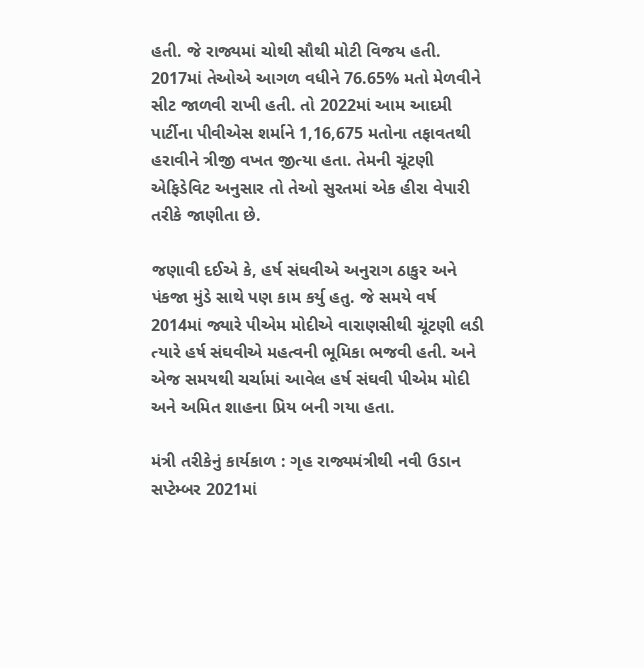હતી. જે રાજ્યમાં ચોથી સૌથી મોટી વિજય હતી. 2017માં તેઓએ આગળ વધીને 76.65% મતો મેળવીને સીટ જાળવી રાખી હતી. તો 2022માં આમ આદમી પાર્ટીના પીવીએસ શર્માને 1,16,675 મતોના તફાવતથી હરાવીને ત્રીજી વખત જીત્યા હતા. તેમની ચૂંટણી એફિડેવિટ અનુસાર તો તેઓ સુરતમાં એક હીરા વેપારી તરીકે જાણીતા છે.

જણાવી દઈએ કે, હર્ષ સંઘવીએ અનુરાગ ઠાકુર અને પંકજા મુંડે સાથે પણ કામ કર્યુ હતુ. જે સમયે વર્ષ 2014માં જ્યારે પીએમ મોદીએ વારાણસીથી ચૂંટણી લડી ત્યારે હર્ષ સંઘવીએ મહત્વની ભૂમિકા ભજવી હતી. અને એજ સમયથી ચર્ચામાં આવેલ હર્ષ સંઘવી પીએમ મોદી અને અમિત શાહના પ્રિય બની ગયા હતા.

મંત્રી તરીકેનું કાર્યકાળ : ગૃહ રાજ્યમંત્રીથી નવી ઉડાન
સપ્ટેમ્બર 2021માં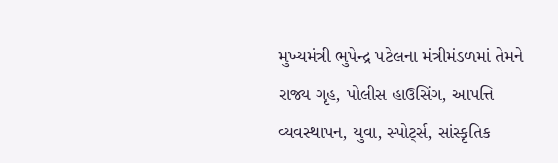મુખ્યમંત્રી ભુપેન્દ્ર પટેલના મંત્રીમંડળમાં તેમને રાજ્ય ગૃહ, પોલીસ હાઉસિંગ, આપત્તિ વ્યવસ્થાપન, યુવા, સ્પોર્ટ્સ, સાંસ્કૃતિક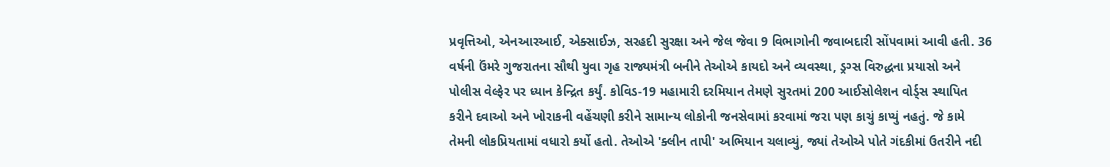પ્રવૃત્તિઓ, એનઆરઆઈ, એક્સાઈઝ, સરહદી સુરક્ષા અને જેલ જેવા 9 વિભાગોની જવાબદારી સોંપવામાં આવી હતી. 36 વર્ષની ઉંમરે ગુજરાતના સૌથી યુવા ગૃહ રાજ્યમંત્રી બનીને તેઓએ કાયદો અને વ્યવસ્થા, ડ્રગ્સ વિરુદ્ધના પ્રયાસો અને પોલીસ વેલ્ફેર પર ધ્યાન કેન્દ્રિત કર્યું. કોવિડ-19 મહામારી દરમિયાન તેમણે સુરતમાં 200 આઈસોલેશન વોર્ડ્સ સ્થાપિત કરીને દવાઓ અને ખોરાકની વહેંચણી કરીને સામાન્ય લોકોની જનસેવામાં કરવામાં જરા પણ કાચું કાપ્યું નહતું. જે કામે તેમની લોકપ્રિયતામાં વધારો કર્યો હતો. તેઓએ 'ક્લીન તાપી' અભિયાન ચલાવ્યું, જ્યાં તેઓએ પોતે ગંદકીમાં ઉતરીને નદી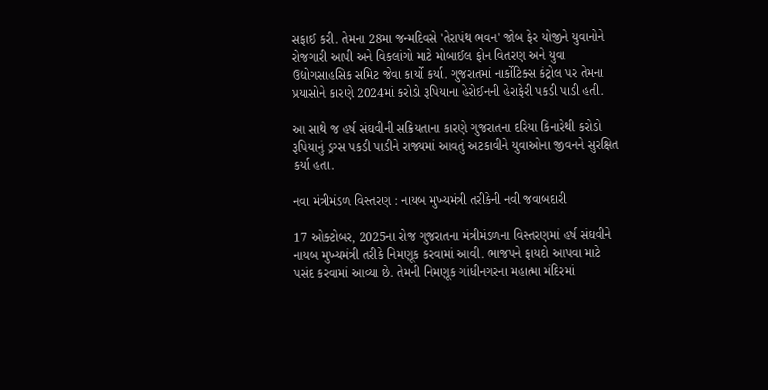સફાઈ કરી. તેમના 28મા જન્મદિવસે 'તેરાપંથ ભવન' જોબ ફેર યોજીને યુવાનોને રોજગારી આપી અને વિકલાંગો માટે મોબાઈલ ફોન વિતરણ અને યુવા ઉદ્યોગસાહસિક સમિટ જેવા કાર્યો કર્યા. ગુજરાતમાં નાર્કોટિક્સ કંટ્રોલ પર તેમના પ્રયાસોને કારણે 2024માં કરોડો રૂપિયાના હેરોઈનની હેરાફેરી પકડી પાડી હતી.

આ સાથે જ હર્ષ સંઘવીની સક્રિયતાના કારણે ગુજરાતના દરિયા કિનારેથી કરોડો રૂપિયાનું ડ્રગ્સ પકડી પાડીને રાજ્યમાં આવતું અટકાવીને યુવાઓના જીવનને સુરક્ષિત કર્યા હતા.

નવા મંત્રીમંડળ વિસ્તરણ : નાયબ મુખ્યમંત્રી તરીકેની નવી જવાબદારી

17 ઓક્ટોબર, 2025ના રોજ ગુજરાતના મંત્રીમંડળના વિસ્તરણમાં હર્ષ સંઘવીને નાયબ મુખ્યમંત્રી તરીકે નિમણૂક કરવામાં આવી. ભાજપને ફાયદો આપવા માટે પસંદ કરવામાં આવ્યા છે. તેમની નિમણૂક ગાંધીનગરના મહાત્મા મંદિરમાં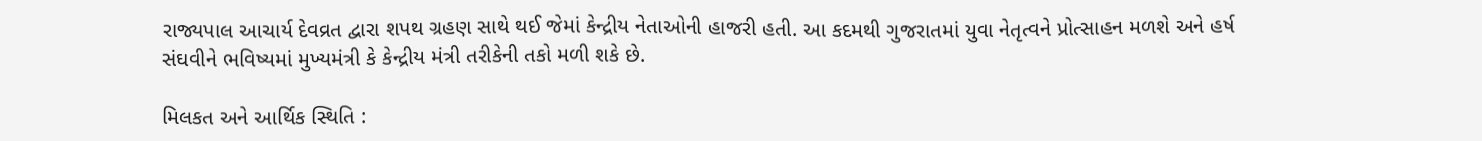રાજ્યપાલ આચાર્ય દેવવ્રત દ્વારા શપથ ગ્રહણ સાથે થઈ જેમાં કેન્દ્રીય નેતાઓની હાજરી હતી. આ કદમથી ગુજરાતમાં યુવા નેતૃત્વને પ્રોત્સાહન મળશે અને હર્ષ સંઘવીને ભવિષ્યમાં મુખ્યમંત્રી કે કેન્દ્રીય મંત્રી તરીકેની તકો મળી શકે છે.

મિલકત અને આર્થિક સ્થિતિ :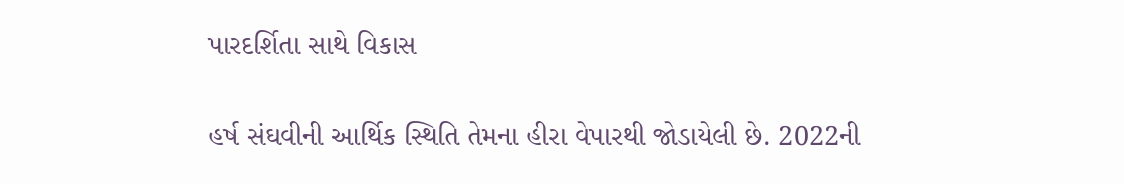પારદર્શિતા સાથે વિકાસ

હર્ષ સંઘવીની આર્થિક સ્થિતિ તેમના હીરા વેપારથી જોડાયેલી છે. 2022ની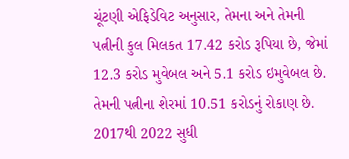ચૂંટણી એફિડેવિટ અનુસાર, તેમના અને તેમની પત્નીની કુલ મિલકત 17.42 કરોડ રૂપિયા છે, જેમાં 12.3 કરોડ મુવેબલ અને 5.1 કરોડ ઇમુવેબલ છે. તેમની પત્નીના શેરમાં 10.51 કરોડનું રોકાણ છે. 2017થી 2022 સુધી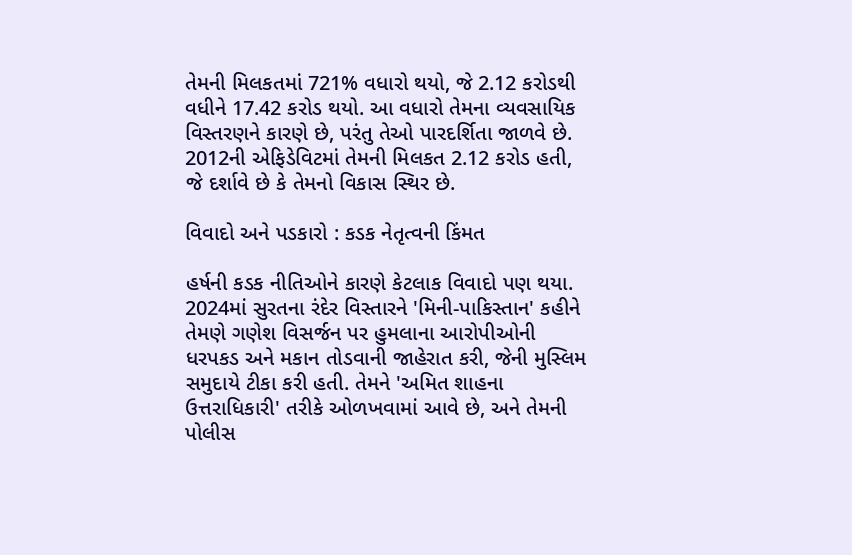તેમની મિલકતમાં 721% વધારો થયો, જે 2.12 કરોડથી વધીને 17.42 કરોડ થયો. આ વધારો તેમના વ્યવસાયિક વિસ્તરણને કારણે છે, પરંતુ તેઓ પારદર્શિતા જાળવે છે. 2012ની એફિડેવિટમાં તેમની મિલકત 2.12 કરોડ હતી, જે દર્શાવે છે કે તેમનો વિકાસ સ્થિર છે.

વિવાદો અને પડકારો : કડક નેતૃત્વની કિંમત

હર્ષની કડક નીતિઓને કારણે કેટલાક વિવાદો પણ થયા. 2024માં સુરતના રંદેર વિસ્તારને 'મિની-પાકિસ્તાન' કહીને તેમણે ગણેશ વિસર્જન પર હુમલાના આરોપીઓની ધરપકડ અને મકાન તોડવાની જાહેરાત કરી, જેની મુસ્લિમ સમુદાયે ટીકા કરી હતી. તેમને 'અમિત શાહના ઉત્તરાધિકારી' તરીકે ઓળખવામાં આવે છે, અને તેમની પોલીસ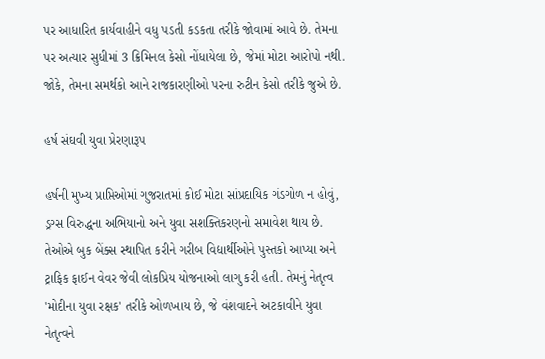પર આધારિત કાર્યવાહીને વધુ પડતી કડકતા તરીકે જોવામાં આવે છે. તેમના પર અત્યાર સુધીમાં 3 ક્રિમિનલ કેસો નોંધાયેલા છે, જેમાં મોટા આરોપો નથી. જોકે, તેમના સમર્થકો આને રાજકારણીઓ પરના રુટીન કેસો તરીકે જુએ છે.

હર્ષ સંઘવી યુવા પ્રેરણારૂપ

હર્ષની મુખ્ય પ્રાપ્તિઓમાં ગુજરાતમાં કોઈ મોટા સાંપ્રદાયિક ગંડગોળ ન હોવું, ડ્રગ્સ વિરુદ્ધના અભિયાનો અને યુવા સશક્તિકરણનો સમાવેશ થાય છે. તેઓએ બુક બેંક્સ સ્થાપિત કરીને ગરીબ વિદ્યાર્થીઓને પુસ્તકો આપ્યા અને ટ્રાફિક ફાઈન વેવર જેવી લોકપ્રિય યોજનાઓ લાગુ કરી હતી. તેમનું નેતૃત્વ 'મોદીના યુવા રક્ષક' તરીકે ઓળખાય છે, જે વંશવાદને અટકાવીને યુવા નેતૃત્વને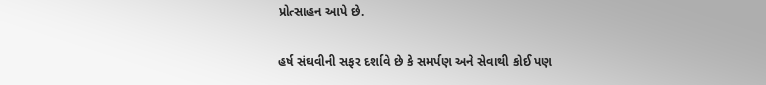પ્રોત્સાહન આપે છે.

હર્ષ સંઘવીની સફર દર્શાવે છે કે સમર્પણ અને સેવાથી કોઈ પણ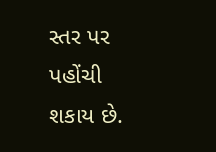સ્તર પર પહોંચી શકાય છે.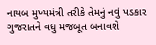નાયબ મુખ્યમંત્રી તરીકે તેમનું નવું પડકાર ગુજરાતને વધુ મજબૂત બનાવશે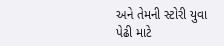અને તેમની સ્ટોરી યુવા પેઢી માટે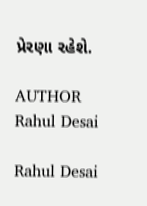પ્રેરણા રહેશે.

AUTHOR
Rahul Desai

Rahul Desai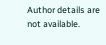Author details are not available.